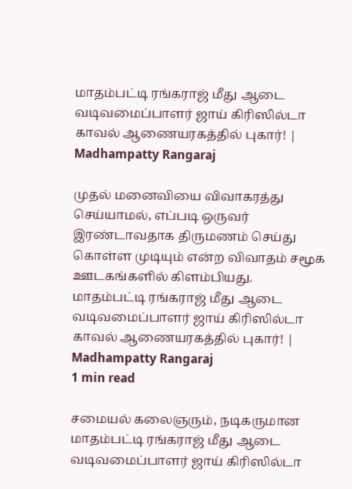மாதம்பட்டி ரங்கராஜ் மீது ஆடை வடிவமைப்பாளர் ஜாய் கிரிஸில்டா காவல் ஆணையரகத்தில் புகார்! | Madhampatty Rangaraj

முதல் மனைவியை விவாகரத்து செய்யாமல், எப்படி ஒருவர் இரண்டாவதாக திருமணம் செய்து கொள்ள முடியும் என்ற விவாதம் சமூக ஊடகங்களில் கிளம்பியது.
மாதம்பட்டி ரங்கராஜ் மீது ஆடை வடிவமைப்பாளர் ஜாய் கிரிஸில்டா காவல் ஆணையரகத்தில் புகார்! | Madhampatty Rangaraj
1 min read

சமையல் கலைஞரும், நடிகருமான மாதம்பட்டி ரங்கராஜ் மீது ஆடை வடிவமைப்பாளர் ஜாய் கிரிஸில்டா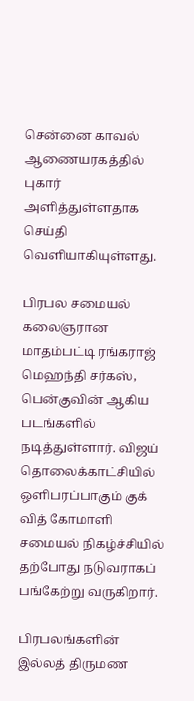சென்னை காவல் ஆணையரகத்தில் புகார் அளித்துள்ளதாக செய்தி வெளியாகியுள்ளது.

பிரபல சமையல் கலைஞரான மாதம்பட்டி ரங்கராஜ் மெஹந்தி சர்கஸ், பென்குவின் ஆகிய படங்களில் நடித்துள்ளார். விஜய் தொலைக்காட்சியில் ஒளிபரப்பாகும் குக் வித் கோமாளி சமையல் நிகழ்ச்சியில் தற்போது நடுவராகப் பங்கேற்று வருகிறார்.

பிரபலங்களின் இல்லத் திருமண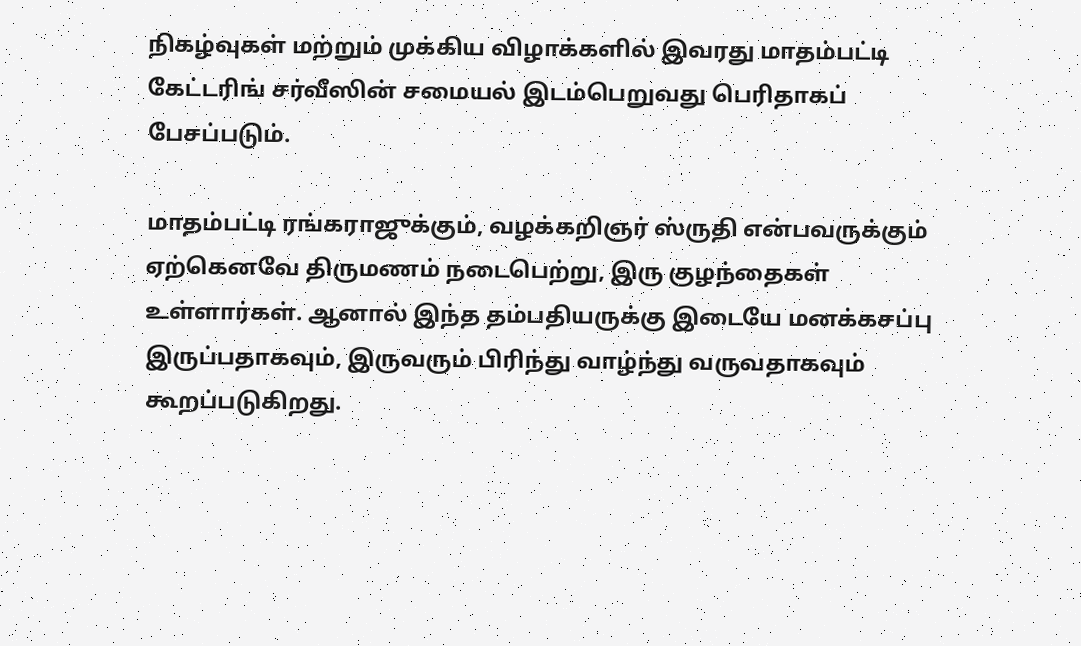நிகழ்வுகள் மற்றும் முக்கிய விழாக்களில் இவரது மாதம்பட்டி கேட்டரிங் சர்வீஸின் சமையல் இடம்பெறுவது பெரிதாகப் பேசப்படும்.

மாதம்பட்டி ரங்கராஜுக்கும், வழக்கறிஞர் ஸ்ருதி என்பவருக்கும் ஏற்கெனவே திருமணம் நடைபெற்று, இரு குழந்தைகள் உள்ளார்கள். ஆனால் இந்த தம்பதியருக்கு இடையே மனக்கசப்பு இருப்பதாகவும், இருவரும் பிரிந்து வாழ்ந்து வருவதாகவும் கூறப்படுகிறது.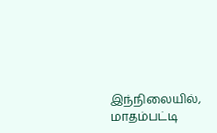இந்நிலையில், மாதம்பட்டி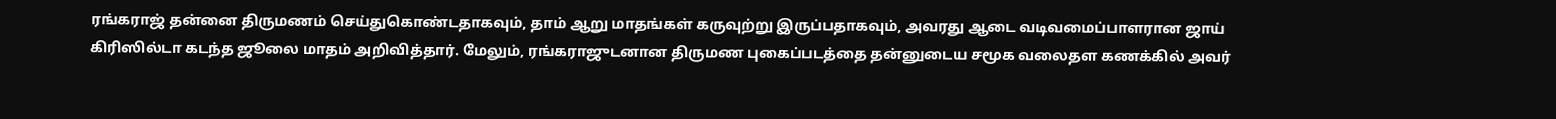ரங்கராஜ் தன்னை திருமணம் செய்துகொண்டதாகவும், தாம் ஆறு மாதங்கள் கருவுற்று இருப்பதாகவும், அவரது ஆடை வடிவமைப்பாளரான ஜாய் கிரிஸில்டா கடந்த ஜூலை மாதம் அறிவித்தார். மேலும், ரங்கராஜுடனான திருமண புகைப்படத்தை தன்னுடைய சமூக வலைதள கணக்கில் அவர்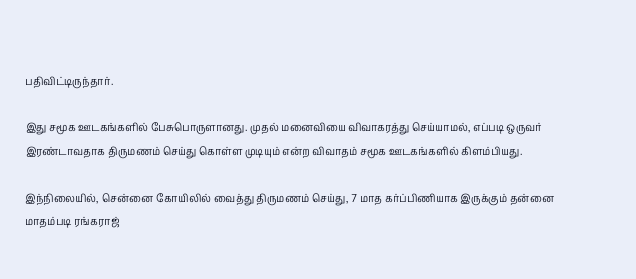பதிவிட்டிருந்தார்.

இது சமூக ஊடகங்களில் பேசுபொருளானது. முதல் மனைவியை விவாகரத்து செய்யாமல், எப்படி ஒருவர் இரண்டாவதாக திருமணம் செய்து கொள்ள முடியும் என்ற விவாதம் சமூக ஊடகங்களில் கிளம்பியது.

இந்நிலையில், சென்னை கோயிலில் வைத்து திருமணம் செய்து, 7 மாத கர்ப்பிணியாக இருக்கும் தன்னை மாதம்படி ரங்கராஜ்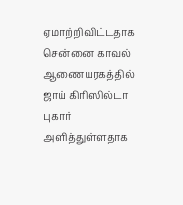ஏமாற்றிவிட்டதாக சென்னை காவல் ஆணையரகத்தில் ஜாய் கிரிஸில்டா புகார் அளித்துள்ளதாக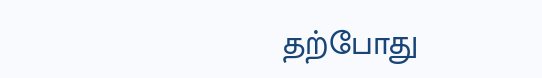தற்போது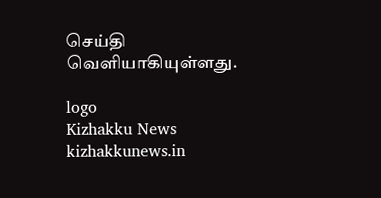செய்தி வெளியாகியுள்ளது.

logo
Kizhakku News
kizhakkunews.in